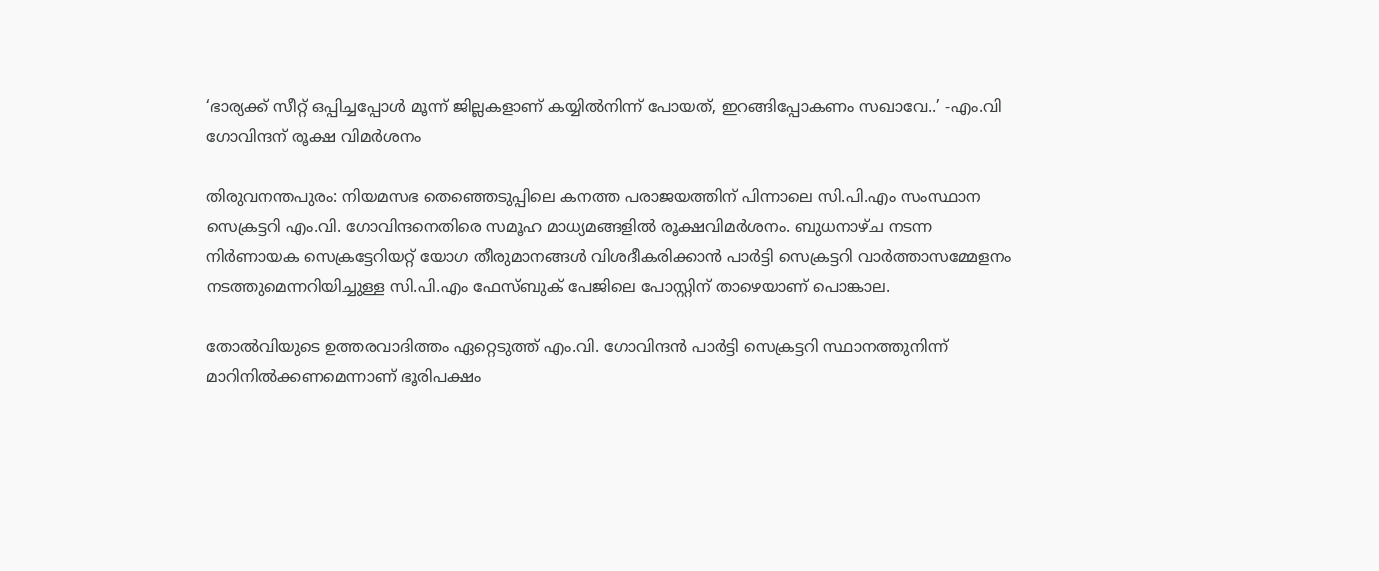‘ഭാര്യക്ക് സീറ്റ് ഒപ്പിച്ചപ്പോള്‍ മൂന്ന് ജില്ലകളാണ് കയ്യില്‍നിന്ന് പോയത്, ഇറങ്ങിപ്പോകണം സഖാവേ..’ -എം.വി ഗോവിന്ദന് രൂക്ഷ വിമർശനം

തിരുവനന്തപുരം: നിയമസഭ തെഞ്ഞെടുപ്പിലെ കനത്ത പരാജയത്തിന് പിന്നാലെ സി.പി.എം സംസ്ഥാന സെക്രട്ടറി എം.വി. ഗോവിന്ദനെതിരെ സമൂഹ മാധ്യമങ്ങളിൽ രൂക്ഷവിമർശനം. ബുധനാഴ്ച നടന്ന നിർണായക സെക്രട്ടേറിയറ്റ് യോഗ തീരുമാനങ്ങൾ വിശദീകരിക്കാൻ പാർട്ടി സെക്രട്ടറി വാർത്താസമ്മേളനം നടത്തുമെന്നറിയിച്ചുള്ള സി.പി.എം ഫേസ്ബുക് പേജിലെ പോസ്റ്റിന് താഴെയാണ് പൊങ്കാല.

തോല്‍വിയുടെ ഉത്തരവാദിത്തം ഏറ്റെടുത്ത് എം.വി. ഗോവിന്ദൻ പാർട്ടി സെക്രട്ടറി സ്ഥാനത്തുനിന്ന് മാറിനിൽക്കണമെന്നാണ് ഭൂരിപക്ഷം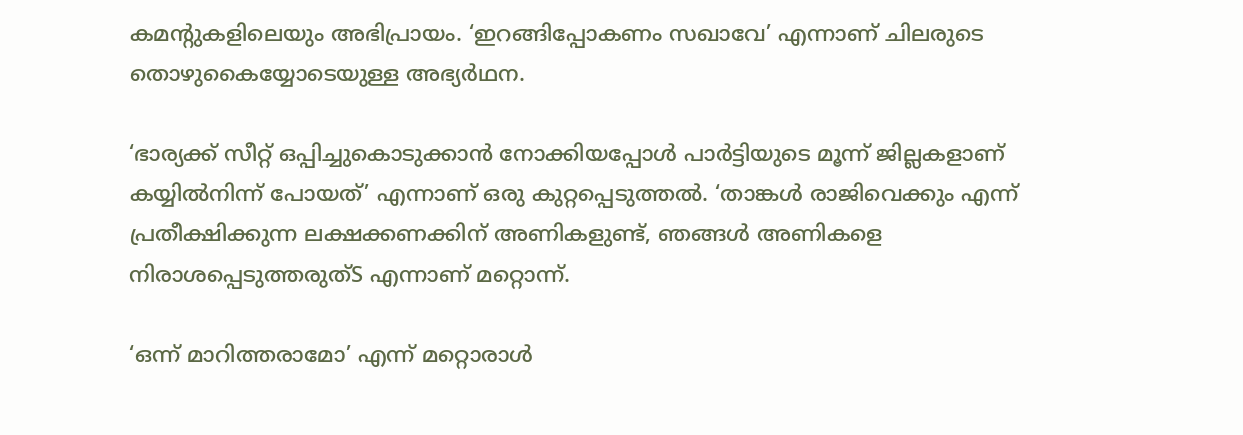കമന്റുകളിലെയും അഭിപ്രായം. ‘ഇറങ്ങിപ്പോകണം സഖാവേ’ എന്നാണ് ചിലരുടെ തൊഴുകൈയ്യോടെയുള്ള അഭ്യർഥന.

‘ഭാര്യക്ക് സീറ്റ് ഒപ്പിച്ചുകൊടുക്കാന്‍ നോക്കിയപ്പോള്‍ പാര്‍ട്ടിയുടെ മൂന്ന് ജില്ലകളാണ് കയ്യില്‍നിന്ന് പോയത്’ എന്നാണ് ഒരു കുറ്റപ്പെടുത്തൽ. ‘താങ്കൾ രാജിവെക്കും എന്ന് പ്രതീക്ഷിക്കുന്ന ലക്ഷക്കണക്കിന് അണികളുണ്ട്, ഞങ്ങൾ അണികളെ നിരാശപ്പെടുത്തരുത്S എന്നാണ് മറ്റൊന്ന്.

‘ഒന്ന് മാറിത്തരാമോ’ എന്ന് മറ്റൊരാൾ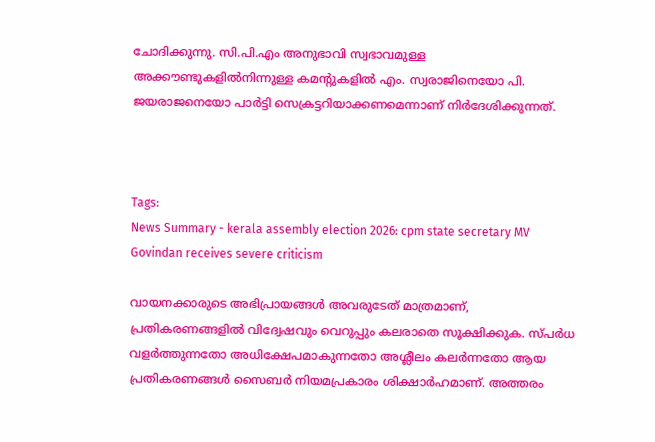ചോദിക്കുന്നു. സി.പി.എം അനുഭാവി സ്വഭാവമുള്ള അക്കൗണ്ടുകളിൽനിന്നുള്ള കമന്‍റുകളിൽ എം. സ്വരാജിനെയോ പി. ജയരാജനെയോ പാർട്ടി സെക്രട്ടറിയാക്കണമെന്നാണ് നിർദേശിക്കുന്നത്.



Tags:
News Summary - kerala assembly election 2026: cpm state secretary MV Govindan receives severe criticism

വായനക്കാരുടെ അഭിപ്രായങ്ങള്‍ അവരുടേത് മാത്രമാണ്, പ്രതികരണങ്ങളിൽ വിദ്വേഷവും വെറുപ്പും കലരാതെ സൂക്ഷിക്കുക. സ്പർധ വളർത്തുന്നതോ അധിക്ഷേപമാകുന്നതോ അശ്ലീലം കലർന്നതോ ആയ പ്രതികരണങ്ങൾ സൈബർ നിയമപ്രകാരം ശിക്ഷാർഹമാണ്. അത്തരം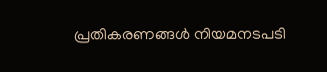പ്രതികരണങ്ങൾ നിയമനടപടി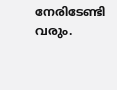നേരിടേണ്ടി വരും.